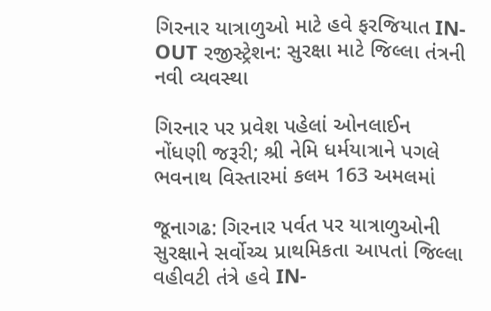ગિરનાર યાત્રાળુઓ માટે હવે ફરજિયાત IN-OUT રજીસ્ટ્રેશન: સુરક્ષા માટે જિલ્લા તંત્રની નવી વ્યવસ્થા

ગિરનાર પર પ્રવેશ પહેલાં ઓનલાઈન નોંધણી જરૂરી; શ્રી નેમિ ધર્મયાત્રાને પગલે ભવનાથ વિસ્તારમાં કલમ 163 અમલમાં

જૂનાગઢ: ગિરનાર પર્વત પર યાત્રાળુઓની સુરક્ષાને સર્વોચ્ચ પ્રાથમિકતા આપતાં જિલ્લા વહીવટી તંત્રે હવે IN-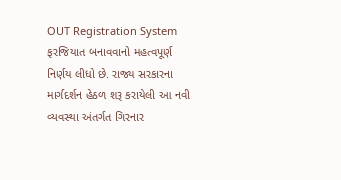OUT Registration System ફરજિયાત બનાવવાનો મહત્વપૂર્ણ નિર્ણય લીધો છે. રાજ્ય સરકારના માર્ગદર્શન હેઠળ શરૂ કરાયેલી આ નવી વ્યવસ્થા અંતર્ગત ગિરનાર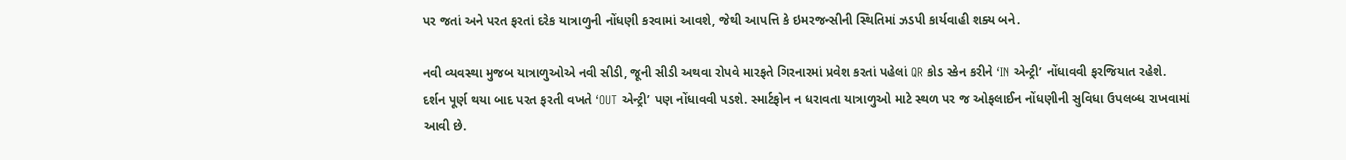પર જતાં અને પરત ફરતાં દરેક યાત્રાળુની નોંધણી કરવામાં આવશે, જેથી આપત્તિ કે ઇમરજન્સીની સ્થિતિમાં ઝડપી કાર્યવાહી શક્ય બને.

નવી વ્યવસ્થા મુજબ યાત્રાળુઓએ નવી સીડી, જૂની સીડી અથવા રોપવે મારફતે ગિરનારમાં પ્રવેશ કરતાં પહેલાં QR કોડ સ્કેન કરીને ‘IN એન્ટ્રી’ નોંધાવવી ફરજિયાત રહેશે. દર્શન પૂર્ણ થયા બાદ પરત ફરતી વખતે ‘OUT એન્ટ્રી’ પણ નોંધાવવી પડશે. સ્માર્ટફોન ન ધરાવતા યાત્રાળુઓ માટે સ્થળ પર જ ઓફલાઈન નોંધણીની સુવિધા ઉપલબ્ધ રાખવામાં આવી છે.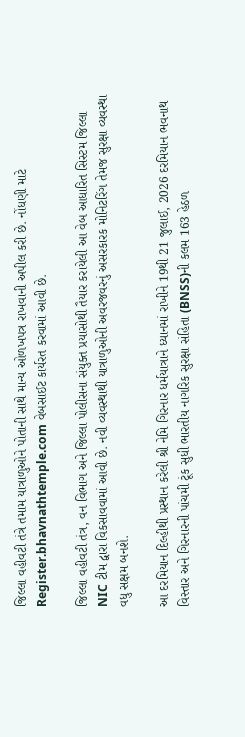જિલ્લા વહીવટી તંત્રે તમામ યાત્રાળુઓને પોતાની સાથે માન્ય ઓળખપત્ર રાખવાની અપીલ કરી છે. નોંધણી માટે Register.bhavnathtemple.com વેબસાઈટ કાર્યરત કરવામાં આવી છે.

જિલ્લા વહીવટી તંત્ર, વન વિભાગ અને જિલ્લા પોલીસના સંયુક્ત પ્રયાસોથી તૈયાર કરાયેલી આ વેબ આધારિત સિસ્ટમ જિલ્લા NIC ટીમ દ્વારા વિકસાવવામાં આવી છે. નવી વ્યવસ્થાથી યાત્રાળુઓની અવરજવરનું અસરકારક મોનિટરિંગ તેમજ સુરક્ષા વ્યવસ્થા વધુ સક્ષમ બનશે.

આ દરમિયાન દિલ્હીથી પ્રસ્થાન કરેલી શ્રી નેમિ ગિરનાર ધર્મયાત્રાને ધ્યાનમાં રાખીને 19થી 21 જુલાઈ, 2026 દરમિયાન ભવનાથ વિસ્તાર અને ગિરનારની પાંચમી ટૂંક સુધી ભારતીય નાગરિક સુરક્ષા સંહિતા (BNSS)ની કલમ 163 હેઠળ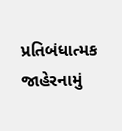પ્રતિબંધાત્મક જાહેરનામું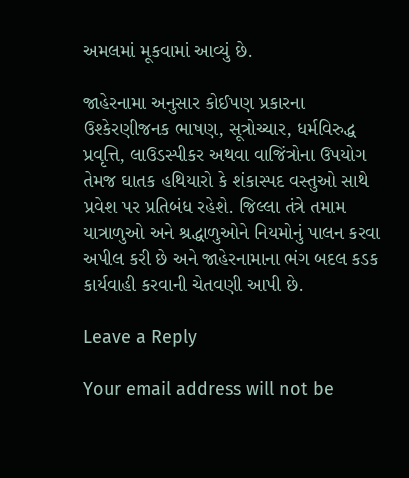અમલમાં મૂકવામાં આવ્યું છે.

જાહેરનામા અનુસાર કોઈપણ પ્રકારના ઉશ્કેરણીજનક ભાષણ, સૂત્રોચ્ચાર, ધર્મવિરુદ્ધ પ્રવૃત્તિ, લાઉડસ્પીકર અથવા વાજિંત્રોના ઉપયોગ તેમજ ઘાતક હથિયારો કે શંકાસ્પદ વસ્તુઓ સાથે પ્રવેશ પર પ્રતિબંધ રહેશે. જિલ્લા તંત્રે તમામ યાત્રાળુઓ અને શ્રદ્ધાળુઓને નિયમોનું પાલન કરવા અપીલ કરી છે અને જાહેરનામાના ભંગ બદલ કડક કાર્યવાહી કરવાની ચેતવણી આપી છે.

Leave a Reply

Your email address will not be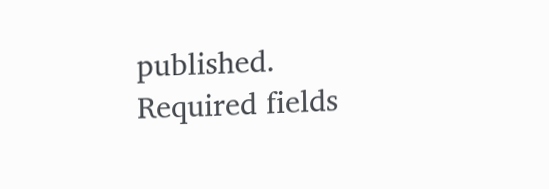published. Required fields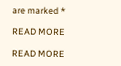are marked *

READ MORE

READ MORE